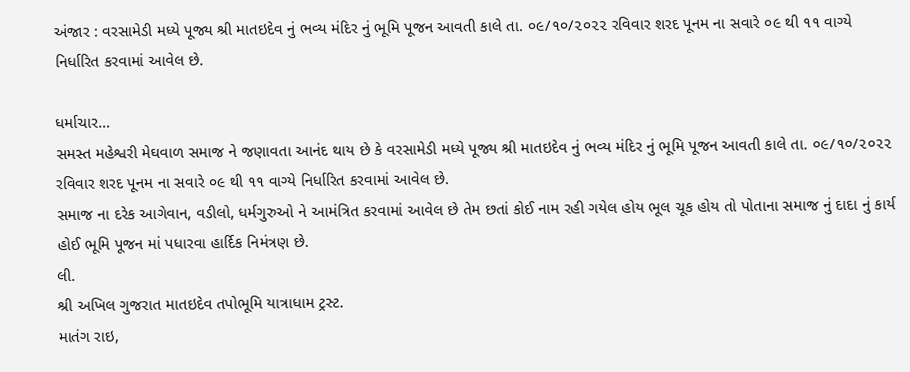અંજાર : વરસામેડી મધ્યે પૂજ્ય શ્રી માતઇદેવ નું ભવ્ય મંદિર નું ભૂમિ પૂજન આવતી કાલે તા. ૦૯/૧૦/૨૦૨૨ રવિવાર શરદ પૂનમ ના સવારે ૦૯ થી ૧૧ વાગ્યે નિર્ધારિત કરવામાં આવેલ છે.

ધર્માચાર…
સમસ્ત મહેશ્વરી મેઘવાળ સમાજ ને જણાવતા આનંદ થાય છે કે વરસામેડી મધ્યે પૂજ્ય શ્રી માતઇદેવ નું ભવ્ય મંદિર નું ભૂમિ પૂજન આવતી કાલે તા. ૦૯/૧૦/૨૦૨૨ રવિવાર શરદ પૂનમ ના સવારે ૦૯ થી ૧૧ વાગ્યે નિર્ધારિત કરવામાં આવેલ છે.
સમાજ ના દરેક આગેવાન, વડીલો, ધર્મગુરુઓ ને આમંત્રિત કરવામાં આવેલ છે તેમ છતાં કોઈ નામ રહી ગયેલ હોય ભૂલ ચૂક હોય તો પોતાના સમાજ નું દાદા નું કાર્ય હોઈ ભૂમિ પૂજન માં પધારવા હાર્દિક નિમંત્રણ છે.
લી.
શ્રી અખિલ ગુજરાત માતઇદેવ તપોભૂમિ યાત્રાધામ ટ્રસ્ટ.
માતંગ રાઇ,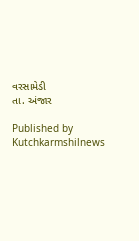વરસામેડી
તા. અંજાર

Published by Kutchkarmshilnews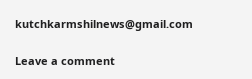kutchkarmshilnews@gmail.com

Leave a comment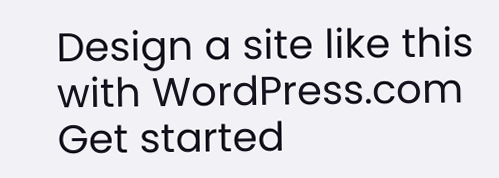Design a site like this with WordPress.com
Get started